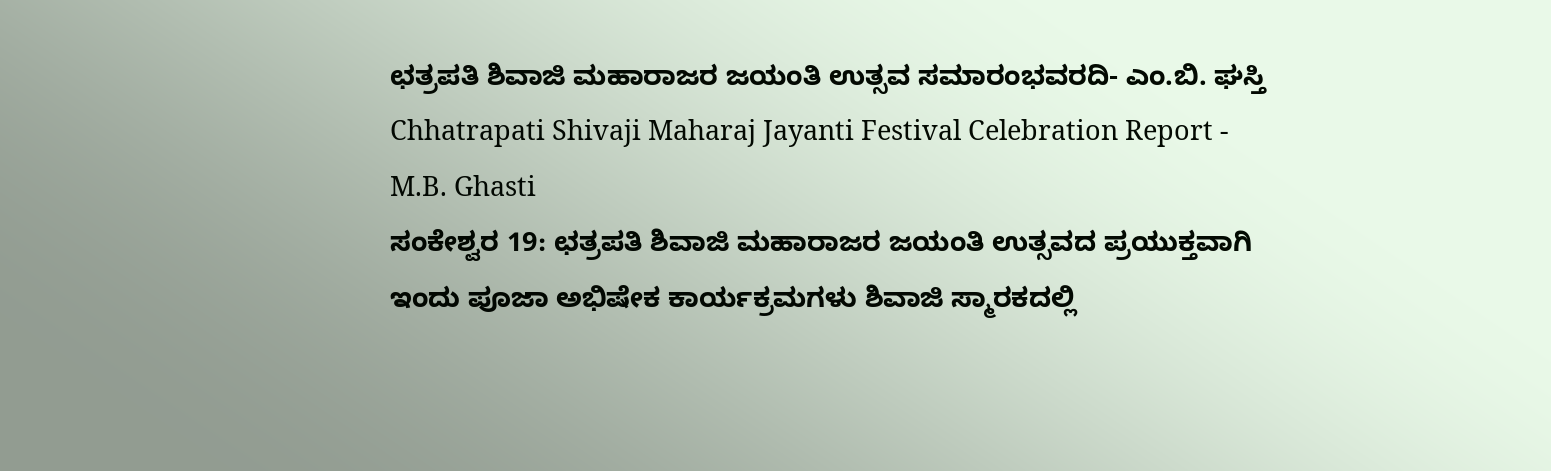ಛತ್ರಪತಿ ಶಿವಾಜಿ ಮಹಾರಾಜರ ಜಯಂತಿ ಉತ್ಸವ ಸಮಾರಂಭವರದಿ- ಎಂ.ಬಿ. ಘಸ್ತಿ
Chhatrapati Shivaji Maharaj Jayanti Festival Celebration Report - M.B. Ghasti
ಸಂಕೇಶ್ವರ 19: ಛತ್ರಪತಿ ಶಿವಾಜಿ ಮಹಾರಾಜರ ಜಯಂತಿ ಉತ್ಸವದ ಪ್ರಯುಕ್ತವಾಗಿ ಇಂದು ಪೂಜಾ ಅಭಿಷೇಕ ಕಾರ್ಯಕ್ರಮಗಳು ಶಿವಾಜಿ ಸ್ಮಾರಕದಲ್ಲಿ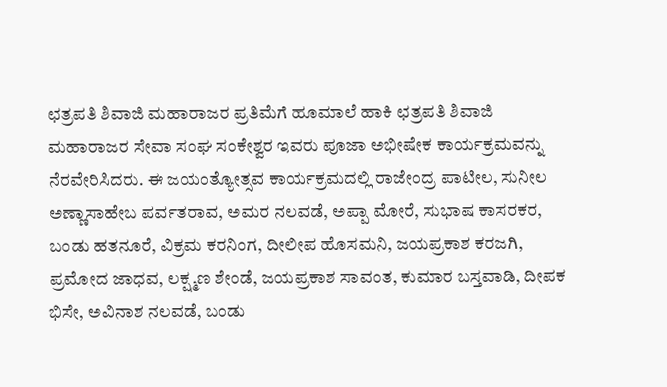ಛತ್ರಪತಿ ಶಿವಾಜಿ ಮಹಾರಾಜರ ಪ್ರತಿಮೆಗೆ ಹೂಮಾಲೆ ಹಾಕಿ ಛತ್ರಪತಿ ಶಿವಾಜಿ ಮಹಾರಾಜರ ಸೇವಾ ಸಂಘ ಸಂಕೇಶ್ವರ ಇವರು ಪೂಜಾ ಅಭೀಷೇಕ ಕಾರ್ಯಕ್ರಮವನ್ನು ನೆರವೇರಿಸಿದರು. ಈ ಜಯಂತ್ಯೋತ್ಸವ ಕಾರ್ಯಕ್ರಮದಲ್ಲಿ ರಾಜೇಂದ್ರ ಪಾಟೀಲ, ಸುನೀಲ ಅಣ್ಣಾಸಾಹೇಬ ಪರ್ವತರಾವ, ಅಮರ ನಲವಡೆ, ಅಪ್ಪಾ ಮೋರೆ, ಸುಭಾಷ ಕಾಸರಕರ, ಬಂಡು ಹತನೂರೆ, ವಿಕ್ರಮ ಕರನಿಂಗ, ದೀಲೀಪ ಹೊಸಮನಿ, ಜಯಪ್ರಕಾಶ ಕರಜಗಿ, ಪ್ರಮೋದ ಜಾಧವ, ಲಕ್ಷ್ಮಣ ಶೇಂಡೆ, ಜಯಪ್ರಕಾಶ ಸಾವಂತ, ಕುಮಾರ ಬಸ್ತವಾಡಿ, ದೀಪಕ ಭಿಸೇ, ಅವಿನಾಶ ನಲವಡೆ, ಬಂಡು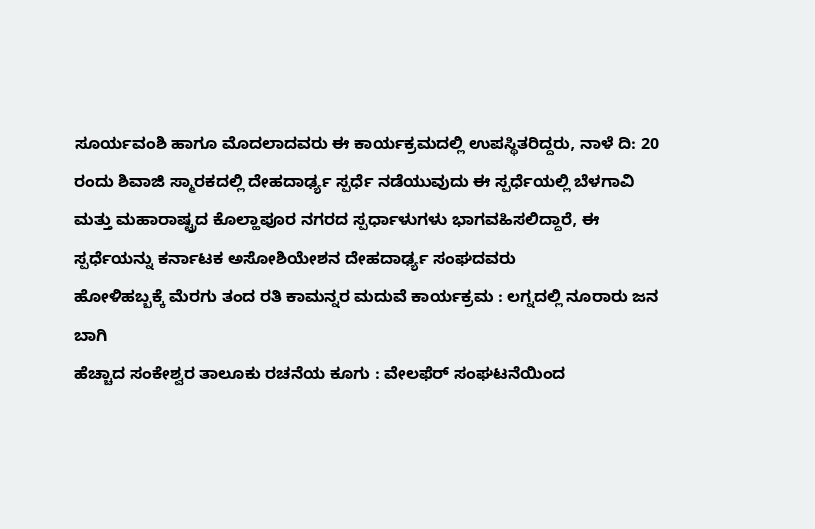ಸೂರ್ಯವಂಶಿ ಹಾಗೂ ಮೊದಲಾದವರು ಈ ಕಾರ್ಯಕ್ರಮದಲ್ಲಿ ಉಪಸ್ಥಿತರಿದ್ದರು, ನಾಳೆ ದಿ: 20 ರಂದು ಶಿವಾಜಿ ಸ್ಮಾರಕದಲ್ಲಿ ದೇಹದಾರ್ಢ್ಯ ಸ್ಪರ್ಧೆ ನಡೆಯುವುದು ಈ ಸ್ಪರ್ಧೆಯಲ್ಲಿ ಬೆಳಗಾವಿ ಮತ್ತು ಮಹಾರಾಷ್ಟ್ರದ ಕೊಲ್ಹಾಪೂರ ನಗರದ ಸ್ಪರ್ಧಾಳುಗಳು ಭಾಗವಹಿಸಲಿದ್ದಾರೆ, ಈ ಸ್ಪರ್ಧೆಯನ್ನು ಕರ್ನಾಟಕ ಅಸೋಶಿಯೇಶನ ದೇಹದಾರ್ಢ್ಯ ಸಂಘದವರು
ಹೋಳಿಹಬ್ಬಕ್ಕೆ ಮೆರಗು ತಂದ ರತಿ ಕಾಮನ್ನರ ಮದುವೆ ಕಾರ್ಯಕ್ರಮ : ಲಗ್ನದಲ್ಲಿ ನೂರಾರು ಜನ ಬಾಗಿ
ಹೆಚ್ಚಾದ ಸಂಕೇಶ್ವರ ತಾಲೂಕು ರಚನೆಯ ಕೂಗು : ವೇಲಫೆರ್ ಸಂಘಟನೆಯಿಂದ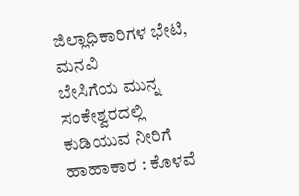ಜಿಲ್ಲಾಧಿಕಾರಿಗಳ ಭೇಟಿ, ಮನವಿ
ಬೇಸಿಗೆಯ ಮುನ್ನ ಸಂಕೇಶ್ವರದಲ್ಲಿ ಕುಡಿಯುವ ನೀರಿಗೆ ಹಾಹಾಕಾರ : ಕೊಳವೆ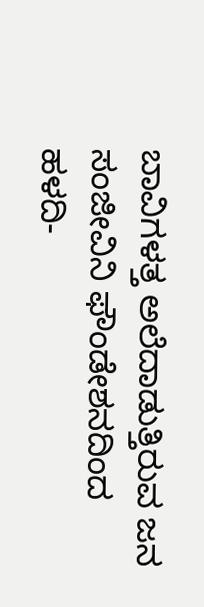ಬಾವಿಗಳತ್ತ ಅಲೆದಾಡುತ್ತಿರುವ ಜನ
ಸಂಜೀವಿನಿ ಫೌಂಡೇಶನದಿಂದ ಹಳದಿ-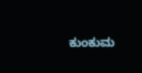ಕುಂಕುಮ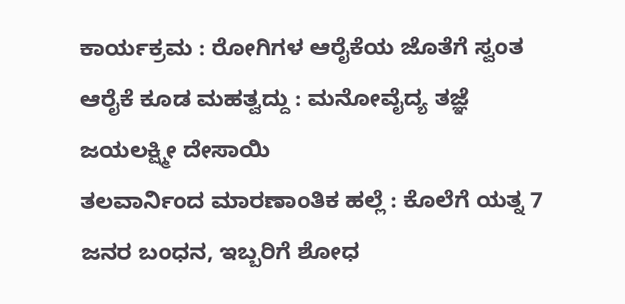ಕಾರ್ಯಕ್ರಮ : ರೋಗಿಗಳ ಆರೈಕೆಯ ಜೊತೆಗೆ ಸ್ವಂತ ಆರೈಕೆ ಕೂಡ ಮಹತ್ವದ್ದು : ಮನೋವೈದ್ಯ ತಜ್ಞೆ ಜಯಲಕ್ಷ್ಮೀ ದೇಸಾಯಿ
ತಲವಾರ್ನಿಂದ ಮಾರಣಾಂತಿಕ ಹಲ್ಲೆ : ಕೊಲೆಗೆ ಯತ್ನ 7 ಜನರ ಬಂಧನ, ಇಬ್ಬರಿಗೆ ಶೋಧ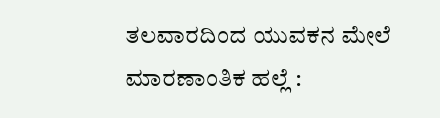ತಲವಾರದಿಂದ ಯುವಕನ ಮೇಲೆ ಮಾರಣಾಂತಿಕ ಹಲ್ಲೆ :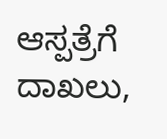ಆಸ್ಪತ್ರೆಗೆ ದಾಖಲು,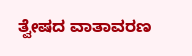ತ್ವೇಷದ ವಾತಾವರಣ